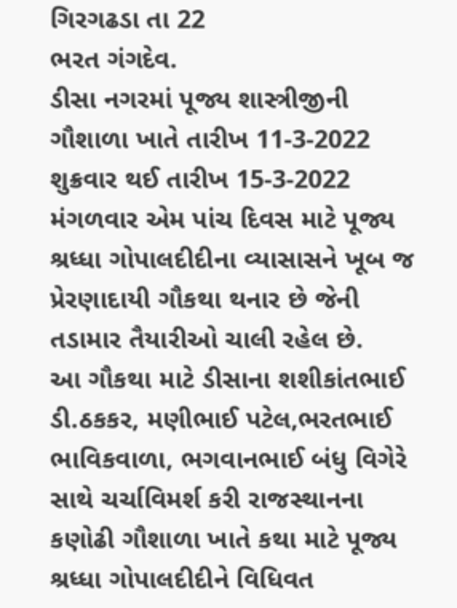ગિરગઢડા તા 22
ભરત ગંગદેવ.
ડીસા નગરમાં પૂજ્ય શાસ્ત્રીજીની ગૌશાળા ખાતે તારીખ 11-3-2022 શુક્રવાર થઈ તારીખ 15-3-2022 મંગળવાર એમ પાંચ દિવસ માટે પૂજ્ય શ્રધ્ધા ગોપાલદીદીના વ્યાસાસને ખૂબ જ પ્રેરણાદાયી ગૌકથા થનાર છે જેની તડામાર તૈયારીઓ ચાલી રહેલ છે.
આ ગૌકથા માટે ડીસાના શશીકાંતભાઈ ડી.ઠકકર, મણીભાઈ પટેલ,ભરતભાઈ ભાવિકવાળા, ભગવાનભાઈ બંધુ વિગેરે સાથે ચર્ચાવિમર્શ કરી રાજસ્થાનના કણોઢી ગૌશાળા ખાતે કથા માટે પૂજ્ય શ્રધ્ધા ગોપાલદીદીને વિધિવત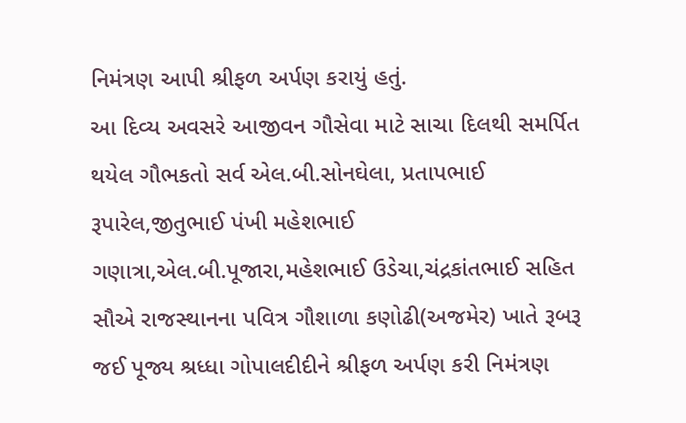નિમંત્રણ આપી શ્રીફળ અર્પણ કરાયું હતું.
આ દિવ્ય અવસરે આજીવન ગૌસેવા માટે સાચા દિલથી સમર્પિત થયેલ ગૌભકતો સર્વ એલ.બી.સોનઘેલા, પ્રતાપભાઈ રૂપારેલ,જીતુભાઈ પંખી મહેશભાઈ ગણાત્રા,એલ.બી.પૂજારા,મહેશભાઈ ઉડેચા,ચંદ્રકાંતભાઈ સહિત સૌએ રાજસ્થાનના પવિત્ર ગૌશાળા કણોઢી(અજમેર) ખાતે રૂબરૂ જઈ પૂજ્ય શ્રધ્ધા ગોપાલદીદીને શ્રીફળ અર્પણ કરી નિમંત્રણ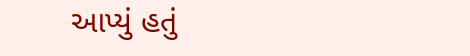આપ્યું હતું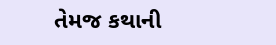તેમજ કથાની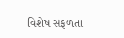વિશેષ સફળતા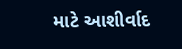માટે આશીર્વાદ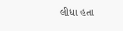લીધા હતા